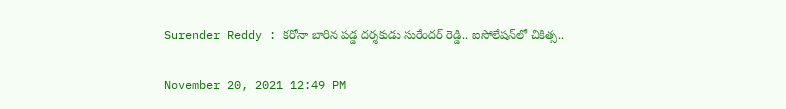Surender Reddy : క‌రోనా బారిన ప‌డ్డ ద‌ర్శ‌కుడు సురేంద‌ర్ రెడ్డి.. ఐసోలేష‌న్‌లో చికిత్స‌..

November 20, 2021 12:49 PM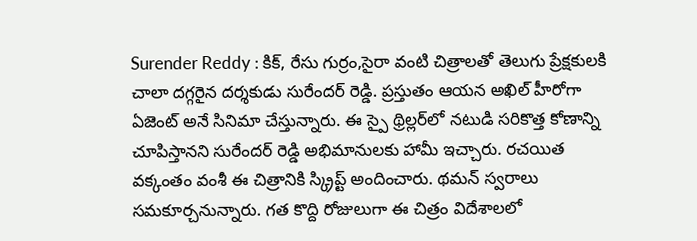Surender Reddy : కిక్, రేసు గుర్రం,సైరా వంటి చిత్రాల‌తో తెలుగు ప్రేక్ష‌కుల‌కి చాలా ద‌గ్గ‌రైన ద‌ర్శ‌కుడు సురేంద‌ర్ రెడ్డి. ప్ర‌స్తుతం ఆయ‌న అఖిల్ హీరోగా ఏజెంట్ అనే సినిమా చేస్తున్నారు. ఈ స్పై థ్రిల్లర్‌లో నటుడి సరికొత్త కోణాన్ని చూపిస్తానని సురేందర్ రెడ్డి అభిమానులకు హామీ ఇచ్చారు. రచయిత వక్కంతం వంశీ ఈ చిత్రానికి స్క్రిప్ట్ అందించారు. థమన్ స్వరాలు సమకూర్చనున్నారు. గ‌త కొద్ది రోజులుగా ఈ చిత్రం విదేశాల‌లో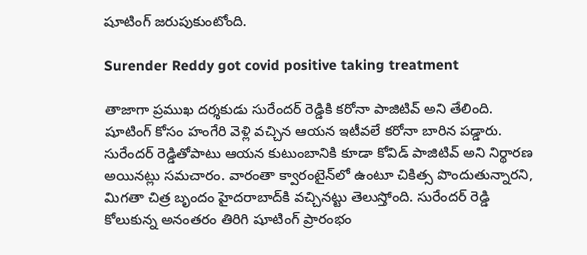షూటింగ్ జ‌రుపుకుంటోంది.

Surender Reddy got covid positive taking treatment

తాజాగా ప్రముఖ దర్శకుడు సురేందర్‌ రెడ్డికి కరోనా పాజిటివ్‌ అని తేలింది. షూటింగ్‌ కోసం హంగేరి వెళ్లి వచ్చిన ఆయన ఇటీవలే కరోనా బారిన పడ్డారు. సురేందర్‌ రెడ్డితోపాటు ఆయన కుటుంబానికి కూడా కోవిడ్‌ పాజిటివ్‌ అని నిర్థారణ అయినట్లు సమచారం. వారంతా క్వారంటైన్‌లో ఉంటూ చికిత్స పొందుతున్నార‌ని, మిగ‌తా చిత్ర బృందం హైద‌రాబాద్‌కి వ‌చ్చిన‌ట్టు తెలుస్తోంది. సురేందర్‌ రెడ్డి కోలుకున్న అనంతరం తిరిగి షూటింగ్‌ ప్రారంభం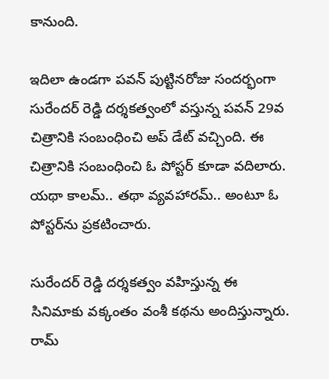కానుంది.

ఇదిలా ఉండగా ప‌వన్ పుట్టినరోజు సందర్భంగా సురేందర్ రెడ్డి దర్శకత్వంలో వస్తున్న పవన్ 29వ చిత్రానికి సంబంధించి అప్ డేట్ వచ్చింది. ఈ చిత్రానికి సంబంధించి ఓ పోస్టర్ కూడా వదిలారు. యథా కాలమ్.. తథా వ్యవహారమ్.. అంటూ ఓ పోస్టర్‌ను ప్రకటించారు.

సురేందర్ రెడ్డి దర్శకత్వం వహిస్తున్న ఈ సినిమాకు వక్కంతం వంశీ కథను అందిస్తున్నారు. రామ్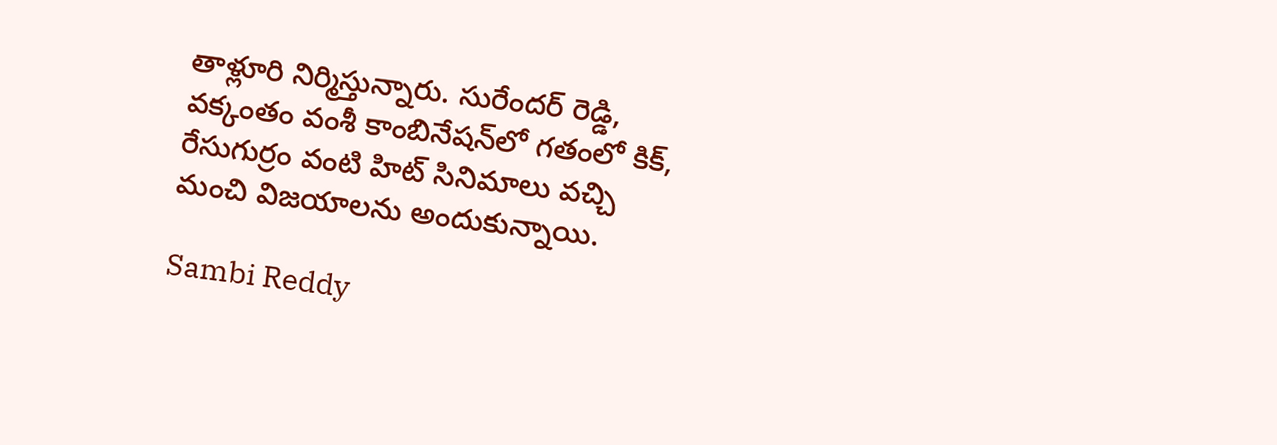తాళ్లూరి నిర్మిస్తున్నారు. సురేందర్ రెడ్డి, వక్కంతం వంశీ కాంబినేషన్‌లో గతంలో కిక్, రేసుగుర్రం వంటి హిట్ సినిమాలు వచ్చి మంచి విజయాలను అందుకున్నాయి.

Sambi Reddy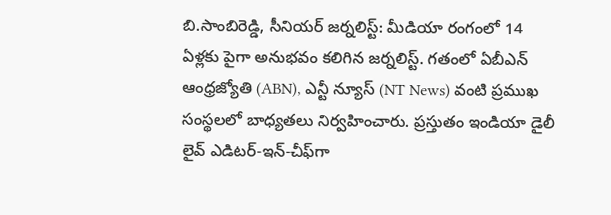బి.సాంబిరెడ్డి, సీనియర్ జర్నలిస్ట్: మీడియా రంగంలో 14 ఏళ్లకు పైగా అనుభవం కలిగిన జర్నలిస్ట్. గతంలో ఏబీఎన్ ఆంధ్ర‌జ్యోతి (ABN), ఎన్టీ న్యూస్ (NT News) వంటి ప్రముఖ సంస్థలలో బాధ్యతలు నిర్వహించారు. ప్రస్తుతం ఇండియా డైలీ లైవ్ ఎడిటర్-ఇన్-చీఫ్‌గా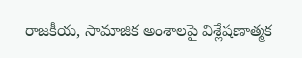రాజకీయ, సామాజిక అంశాలపై విశ్లేషణాత్మక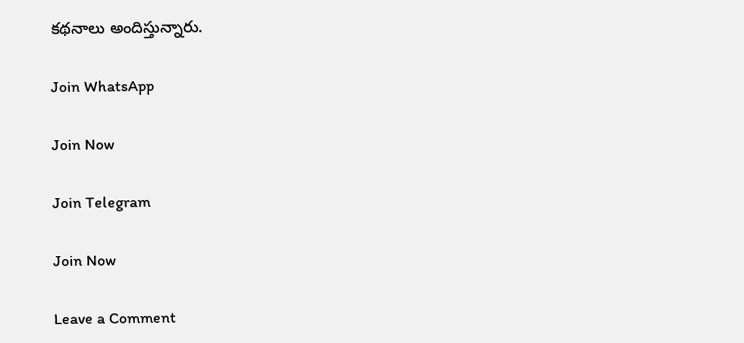కథనాలు అందిస్తున్నారు.

Join WhatsApp

Join Now

Join Telegram

Join Now

Leave a Comment